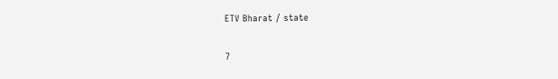ETV Bharat / state

7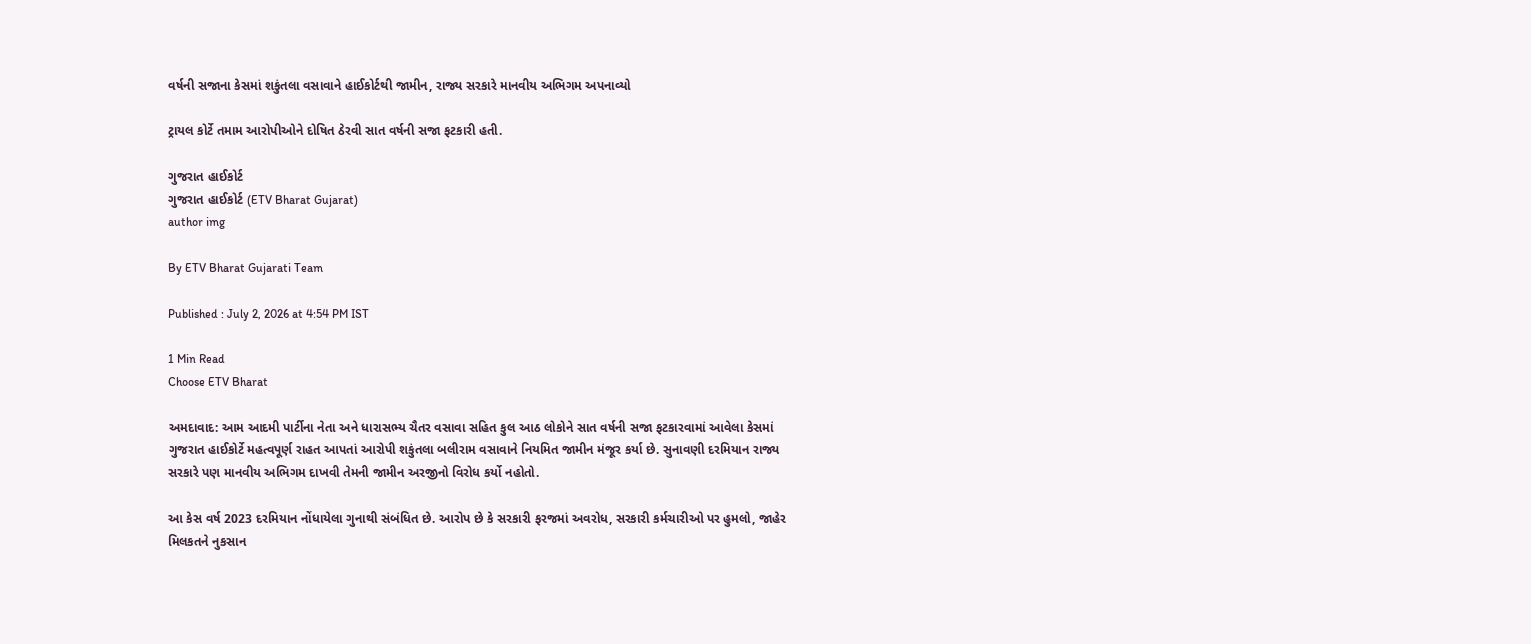વર્ષની સજાના કેસમાં શકુંતલા વસાવાને હાઈકોર્ટથી જામીન, રાજ્ય સરકારે માનવીય અભિગમ અપનાવ્યો

ટ્રાયલ કોર્ટે તમામ આરોપીઓને દોષિત ઠેરવી સાત વર્ષની સજા ફટકારી હતી.

ગુજરાત હાઈકોર્ટ
ગુજરાત હાઈકોર્ટ (ETV Bharat Gujarat)
author img

By ETV Bharat Gujarati Team

Published : July 2, 2026 at 4:54 PM IST

1 Min Read
Choose ETV Bharat

અમદાવાદ: આમ આદમી પાર્ટીના નેતા અને ધારાસભ્ય ચૈતર વસાવા સહિત કુલ આઠ લોકોને સાત વર્ષની સજા ફટકારવામાં આવેલા કેસમાં ગુજરાત હાઈકોર્ટે મહત્વપૂર્ણ રાહત આપતાં આરોપી શકુંતલા બલીરામ વસાવાને નિયમિત જામીન મંજૂર કર્યા છે. સુનાવણી દરમિયાન રાજ્ય સરકારે પણ માનવીય અભિગમ દાખવી તેમની જામીન અરજીનો વિરોધ કર્યો નહોતો.

આ કેસ વર્ષ 2023 દરમિયાન નોંધાયેલા ગુનાથી સંબંધિત છે. આરોપ છે કે સરકારી ફરજમાં અવરોધ, સરકારી કર્મચારીઓ પર હુમલો, જાહેર મિલકતને નુકસાન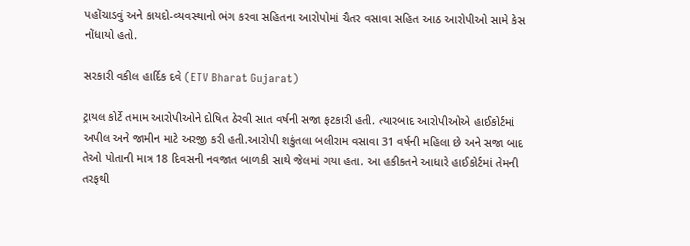પહોંચાડવું અને કાયદો-વ્યવસ્થાનો ભંગ કરવા સહિતના આરોપોમાં ચૈતર વસાવા સહિત આઠ આરોપીઓ સામે કેસ નોંધાયો હતો.

સરકારી વકીલ હાર્દિક દવે (ETV Bharat Gujarat)

ટ્રાયલ કોર્ટે તમામ આરોપીઓને દોષિત ઠેરવી સાત વર્ષની સજા ફટકારી હતી. ત્યારબાદ આરોપીઓએ હાઈકોર્ટમાં અપીલ અને જામીન માટે અરજી કરી હતી.આરોપી શકુંતલા બલીરામ વસાવા 31 વર્ષની મહિલા છે અને સજા બાદ તેઓ પોતાની માત્ર 18 દિવસની નવજાત બાળકી સાથે જેલમાં ગયા હતા. આ હકીકતને આધારે હાઈકોર્ટમાં તેમની તરફથી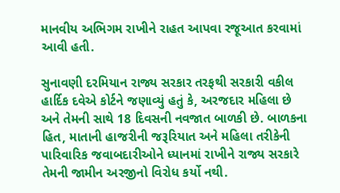માનવીય અભિગમ રાખીને રાહત આપવા રજૂઆત કરવામાં આવી હતી.

સુનાવણી દરમિયાન રાજ્ય સરકાર તરફથી સરકારી વકીલ હાર્દિક દવેએ કોર્ટને જણાવ્યું હતું કે, અરજદાર મહિલા છે અને તેમની સાથે 18 દિવસની નવજાત બાળકી છે. બાળકના હિત, માતાની હાજરીની જરૂરિયાત અને મહિલા તરીકેની પારિવારિક જવાબદારીઓને ધ્યાનમાં રાખીને રાજ્ય સરકારે તેમની જામીન અરજીનો વિરોધ કર્યો નથી.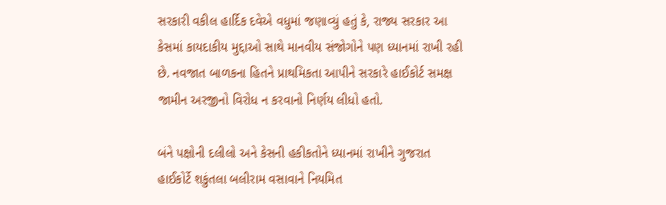સરકારી વકીલ હાર્દિક દવેએ વધુમાં જણાવ્યું હતું કે, રાજ્ય સરકાર આ કેસમાં કાયદાકીય મુદ્દાઓ સાથે માનવીય સંજોગોને પણ ધ્યાનમાં રાખી રહી છે. નવજાત બાળકના હિતને પ્રાથમિકતા આપીને સરકારે હાઈકોર્ટ સમક્ષ જામીન અરજીનો વિરોધ ન કરવાનો નિર્ણય લીધો હતો.

બંને પક્ષોની દલીલો અને કેસની હકીકતોને ધ્યાનમાં રાખીને ગુજરાત હાઈકોર્ટે શકુંતલા બલીરામ વસાવાને નિયમિત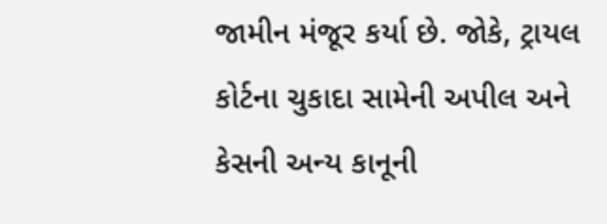જામીન મંજૂર કર્યા છે. જોકે, ટ્રાયલ કોર્ટના ચુકાદા સામેની અપીલ અને કેસની અન્ય કાનૂની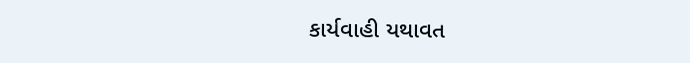કાર્યવાહી યથાવત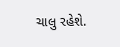ચાલુ રહેશે.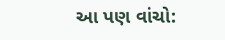આ પણ વાંચો: